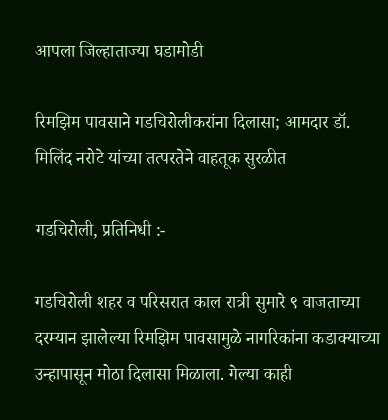आपला जिल्हाताज्या घडामोडी

रिमझिम पावसाने गडचिरोलीकरांना दिलासा; आमदार डॉ. मिलिंद नरोटे यांच्या तत्परतेने वाहतूक सुरळीत

गडचिरोली, प्रतिनिधी :-

गडचिरोली शहर व परिसरात काल रात्री सुमारे ९ वाजताच्या दरम्यान झालेल्या रिमझिम पावसामुळे नागरिकांना कडाक्याच्या उन्हापासून मोठा दिलासा मिळाला. गेल्या काही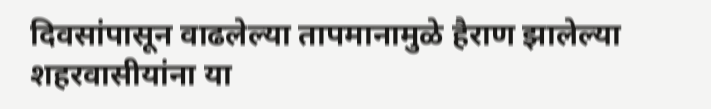दिवसांपासून वाढलेल्या तापमानामुळे हैराण झालेल्या शहरवासीयांना या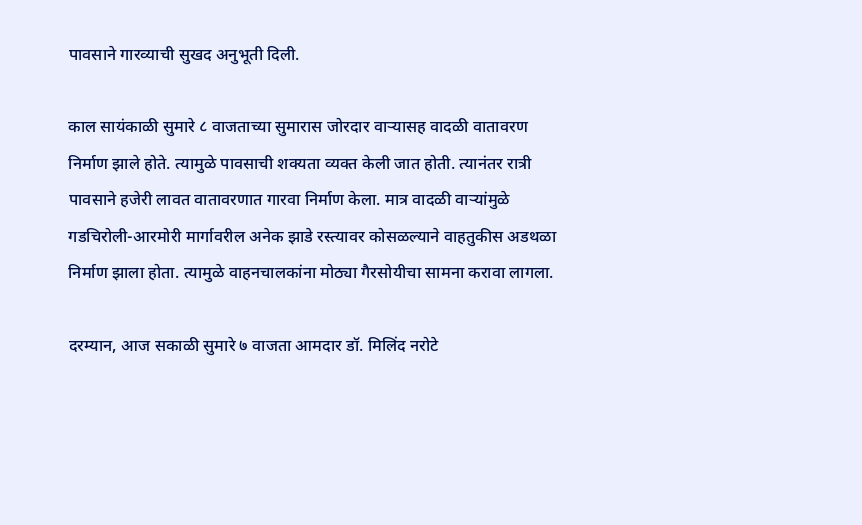पावसाने गारव्याची सुखद अनुभूती दिली.

काल सायंकाळी सुमारे ८ वाजताच्या सुमारास जोरदार वाऱ्यासह वादळी वातावरण निर्माण झाले होते. त्यामुळे पावसाची शक्यता व्यक्त केली जात होती. त्यानंतर रात्री पावसाने हजेरी लावत वातावरणात गारवा निर्माण केला. मात्र वादळी वाऱ्यांमुळे गडचिरोली-आरमोरी मार्गावरील अनेक झाडे रस्त्यावर कोसळल्याने वाहतुकीस अडथळा निर्माण झाला होता. त्यामुळे वाहनचालकांना मोठ्या गैरसोयीचा सामना करावा लागला.

दरम्यान, आज सकाळी सुमारे ७ वाजता आमदार डॉ. मिलिंद नरोटे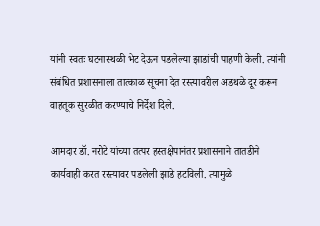यांनी स्वतः घटनास्थळी भेट देऊन पडलेल्या झाडांची पाहणी केली. त्यांनी संबंधित प्रशासनाला तात्काळ सूचना देत रस्त्यावरील अडथळे दूर करून वाहतूक सुरळीत करण्याचे निर्देश दिले.

आमदार डॉ. नरोटे यांच्या तत्पर हस्तक्षेपानंतर प्रशासनाने तातडीने कार्यवाही करत रस्त्यावर पडलेली झाडे हटविली. त्यामुळे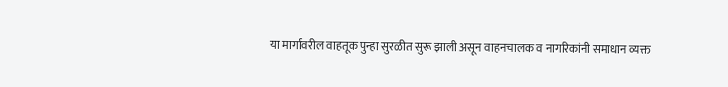या मार्गावरील वाहतूक पुन्हा सुरळीत सुरू झाली असून वाहनचालक व नागरिकांनी समाधान व्यक्त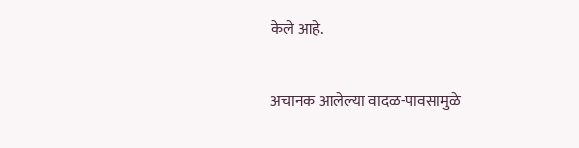केले आहे.

अचानक आलेल्या वादळ-पावसामुळे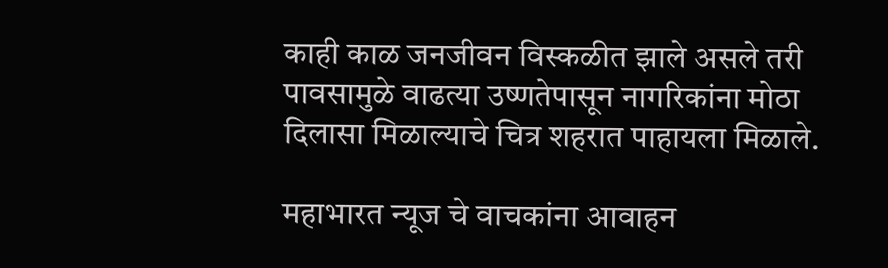काही काळ जनजीवन विस्कळीत झाले असले तरी पावसामुळे वाढत्या उष्णतेपासून नागरिकांना मोठा दिलासा मिळाल्याचे चित्र शहरात पाहायला मिळाले.

महाभारत न्यूज चे वाचकांना आवाहन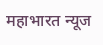महाभारत न्यूज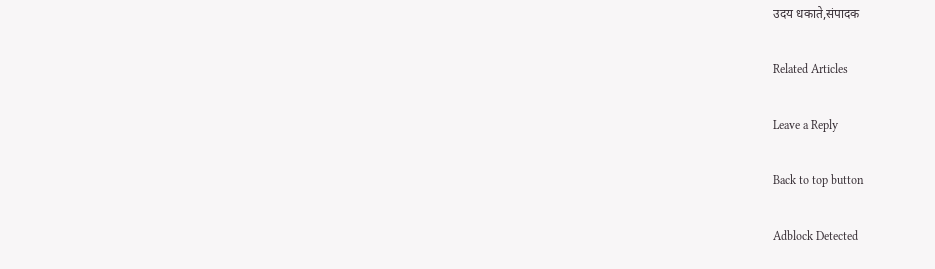उदय धकाते,संपादक

Related Articles

Leave a Reply

Back to top button

Adblock Detected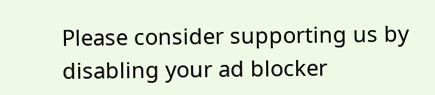Please consider supporting us by disabling your ad blocker